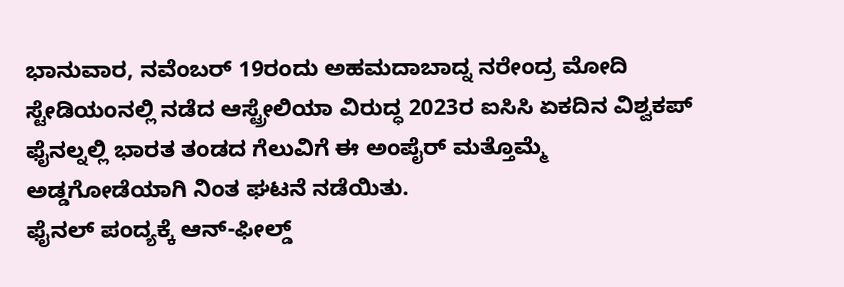ಭಾನುವಾರ, ನವೆಂಬರ್ 19ರಂದು ಅಹಮದಾಬಾದ್ನ ನರೇಂದ್ರ ಮೋದಿ ಸ್ಟೇಡಿಯಂನಲ್ಲಿ ನಡೆದ ಆಸ್ಟ್ರೇಲಿಯಾ ವಿರುದ್ಧ 2023ರ ಐಸಿಸಿ ಏಕದಿನ ವಿಶ್ವಕಪ್ ಫೈನಲ್ನಲ್ಲಿ ಭಾರತ ತಂಡದ ಗೆಲುವಿಗೆ ಈ ಅಂಪೈರ್ ಮತ್ತೊಮ್ಮೆ ಅಡ್ಡಗೋಡೆಯಾಗಿ ನಿಂತ ಘಟನೆ ನಡೆಯಿತು.
ಫೈನಲ್ ಪಂದ್ಯಕ್ಕೆ ಆನ್-ಫೀಲ್ಡ್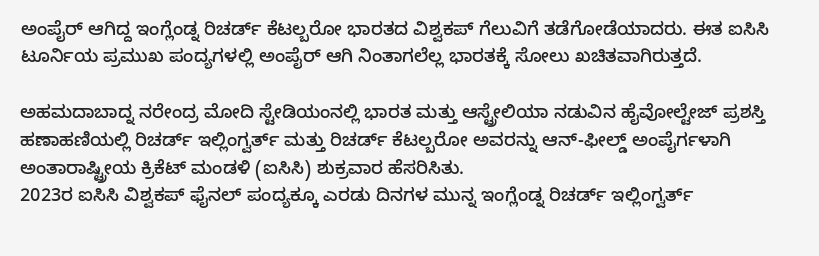ಅಂಪೈರ್ ಆಗಿದ್ದ ಇಂಗ್ಲೆಂಡ್ನ ರಿಚರ್ಡ್ ಕೆಟಲ್ಬರೋ ಭಾರತದ ವಿಶ್ವಕಪ್ ಗೆಲುವಿಗೆ ತಡೆಗೋಡೆಯಾದರು. ಈತ ಐಸಿಸಿ ಟೂರ್ನಿಯ ಪ್ರಮುಖ ಪಂದ್ಯಗಳಲ್ಲಿ ಅಂಪೈರ್ ಆಗಿ ನಿಂತಾಗಲೆಲ್ಲ ಭಾರತಕ್ಕೆ ಸೋಲು ಖಚಿತವಾಗಿರುತ್ತದೆ.

ಅಹಮದಾಬಾದ್ನ ನರೇಂದ್ರ ಮೋದಿ ಸ್ಟೇಡಿಯಂನಲ್ಲಿ ಭಾರತ ಮತ್ತು ಆಸ್ಟ್ರೇಲಿಯಾ ನಡುವಿನ ಹೈವೋಲ್ಟೇಜ್ ಪ್ರಶಸ್ತಿ ಹಣಾಹಣಿಯಲ್ಲಿ ರಿಚರ್ಡ್ ಇಲ್ಲಿಂಗ್ವರ್ತ್ ಮತ್ತು ರಿಚರ್ಡ್ ಕೆಟಲ್ಬರೋ ಅವರನ್ನು ಆನ್-ಫೀಲ್ಡ್ ಅಂಪೈರ್ಗಳಾಗಿ ಅಂತಾರಾಷ್ಟ್ರೀಯ ಕ್ರಿಕೆಟ್ ಮಂಡಳಿ (ಐಸಿಸಿ) ಶುಕ್ರವಾರ ಹೆಸರಿಸಿತು.
2023ರ ಐಸಿಸಿ ವಿಶ್ವಕಪ್ ಫೈನಲ್ ಪಂದ್ಯಕ್ಕೂ ಎರಡು ದಿನಗಳ ಮುನ್ನ ಇಂಗ್ಲೆಂಡ್ನ ರಿಚರ್ಡ್ ಇಲ್ಲಿಂಗ್ವರ್ತ್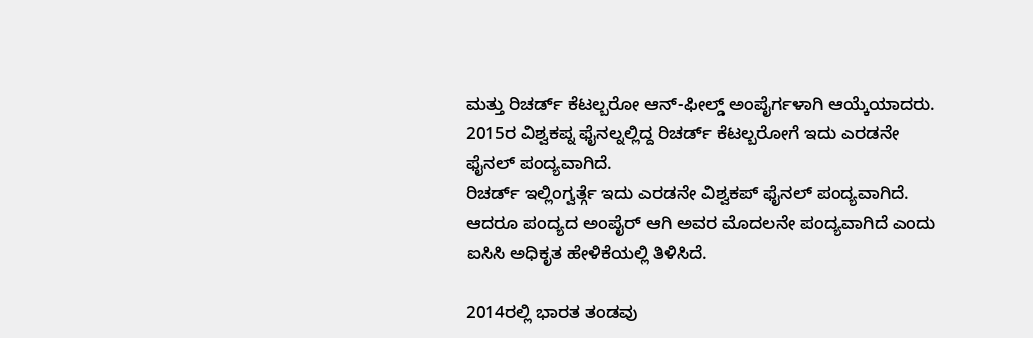ಮತ್ತು ರಿಚರ್ಡ್ ಕೆಟಲ್ಬರೋ ಆನ್-ಫೀಲ್ಡ್ ಅಂಪೈರ್ಗಳಾಗಿ ಆಯ್ಕೆಯಾದರು. 2015ರ ವಿಶ್ವಕಪ್ನ ಫೈನಲ್ನಲ್ಲಿದ್ದ ರಿಚರ್ಡ್ ಕೆಟಲ್ಬರೋಗೆ ಇದು ಎರಡನೇ ಫೈನಲ್ ಪಂದ್ಯವಾಗಿದೆ.
ರಿಚರ್ಡ್ ಇಲ್ಲಿಂಗ್ವರ್ತ್ಗೆ ಇದು ಎರಡನೇ ವಿಶ್ವಕಪ್ ಫೈನಲ್ ಪಂದ್ಯವಾಗಿದೆ. ಆದರೂ ಪಂದ್ಯದ ಅಂಪೈರ್ ಆಗಿ ಅವರ ಮೊದಲನೇ ಪಂದ್ಯವಾಗಿದೆ ಎಂದು ಐಸಿಸಿ ಅಧಿಕೃತ ಹೇಳಿಕೆಯಲ್ಲಿ ತಿಳಿಸಿದೆ.

2014ರಲ್ಲಿ ಭಾರತ ತಂಡವು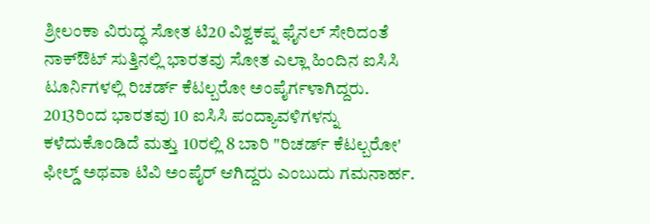ಶ್ರೀಲಂಕಾ ವಿರುದ್ಧ ಸೋತ ಟಿ20 ವಿಶ್ವಕಪ್ನ ಫೈನಲ್ ಸೇರಿದಂತೆ ನಾಕ್ಔಟ್ ಸುತ್ತಿನಲ್ಲಿ ಭಾರತವು ಸೋತ ಎಲ್ಲಾ ಹಿಂದಿನ ಐಸಿಸಿ ಟೂರ್ನಿಗಳಲ್ಲಿ ರಿಚರ್ಡ್ ಕೆಟಲ್ಬರೋ ಅಂಪೈರ್ಗಳಾಗಿದ್ದರು.
2013ರಿಂದ ಭಾರತವು 10 ಐಸಿಸಿ ಪಂದ್ಯಾವಳಿಗಳನ್ನು ಕಳೆದುಕೊಂಡಿದೆ ಮತ್ತು 10ರಲ್ಲಿ 8 ಬಾರಿ "ರಿಚರ್ಡ್ ಕೆಟಲ್ಬರೋ' ಫೀಲ್ಡ್ ಅಥವಾ ಟಿವಿ ಅಂಪೈರ್ ಆಗಿದ್ದರು ಎಂಬುದು ಗಮನಾರ್ಹ.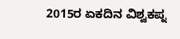2015ರ ಏಕದಿನ ವಿಶ್ವಕಪ್ನ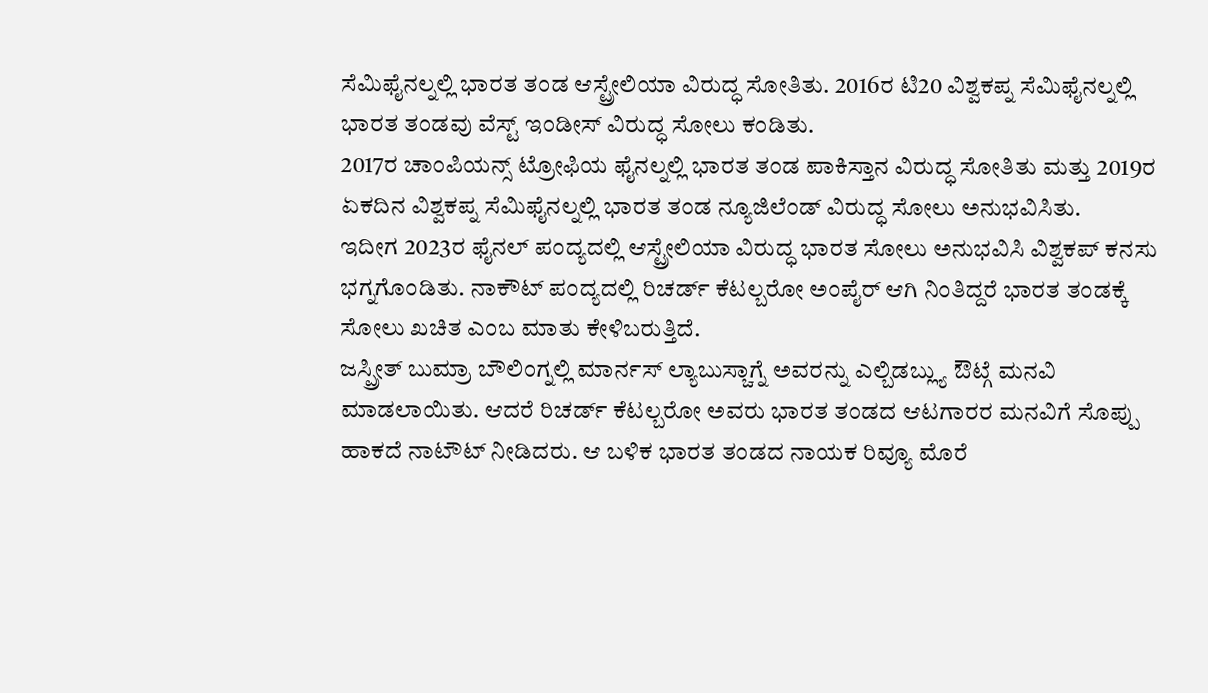ಸೆಮಿಫೈನಲ್ನಲ್ಲಿ ಭಾರತ ತಂಡ ಆಸ್ಟ್ರೇಲಿಯಾ ವಿರುದ್ಧ ಸೋತಿತು. 2016ರ ಟಿ20 ವಿಶ್ವಕಪ್ನ ಸೆಮಿಫೈನಲ್ನಲ್ಲಿ ಭಾರತ ತಂಡವು ವೆಸ್ಟ್ ಇಂಡೀಸ್ ವಿರುದ್ಧ ಸೋಲು ಕಂಡಿತು.
2017ರ ಚಾಂಪಿಯನ್ಸ್ ಟ್ರೋಫಿಯ ಫೈನಲ್ನಲ್ಲಿ ಭಾರತ ತಂಡ ಪಾಕಿಸ್ತಾನ ವಿರುದ್ಧ ಸೋತಿತು ಮತ್ತು 2019ರ ಏಕದಿನ ವಿಶ್ವಕಪ್ನ ಸೆಮಿಫೈನಲ್ನಲ್ಲಿ ಭಾರತ ತಂಡ ನ್ಯೂಜಿಲೆಂಡ್ ವಿರುದ್ಧ ಸೋಲು ಅನುಭವಿಸಿತು.
ಇದೀಗ 2023ರ ಫೈನಲ್ ಪಂದ್ಯದಲ್ಲಿ ಆಸ್ಟ್ರೇಲಿಯಾ ವಿರುದ್ಧ ಭಾರತ ಸೋಲು ಅನುಭವಿಸಿ ವಿಶ್ವಕಪ್ ಕನಸು ಭಗ್ನಗೊಂಡಿತು. ನಾಕೌಟ್ ಪಂದ್ಯದಲ್ಲಿ ರಿಚರ್ಡ್ ಕೆಟಲ್ಬರೋ ಅಂಪೈರ್ ಆಗಿ ನಿಂತಿದ್ದರೆ ಭಾರತ ತಂಡಕ್ಕೆ ಸೋಲು ಖಚಿತ ಎಂಬ ಮಾತು ಕೇಳಿಬರುತ್ತಿದೆ.
ಜಸ್ಪ್ರೀತ್ ಬುಮ್ರಾ ಬೌಲಿಂಗ್ನಲ್ಲಿ ಮಾರ್ನಸ್ ಲ್ಯಾಬುಸ್ಚಾಗ್ನೆ ಅವರನ್ನು ಎಲ್ಬಿಡಬ್ಲ್ಯು ಔಟ್ಗೆ ಮನವಿ ಮಾಡಲಾಯಿತು. ಆದರೆ ರಿಚರ್ಡ್ ಕೆಟಲ್ಬರೋ ಅವರು ಭಾರತ ತಂಡದ ಆಟಗಾರರ ಮನವಿಗೆ ಸೊಪ್ಪು ಹಾಕದೆ ನಾಟೌಟ್ ನೀಡಿದರು. ಆ ಬಳಿಕ ಭಾರತ ತಂಡದ ನಾಯಕ ರಿವ್ಯೂ ಮೊರೆ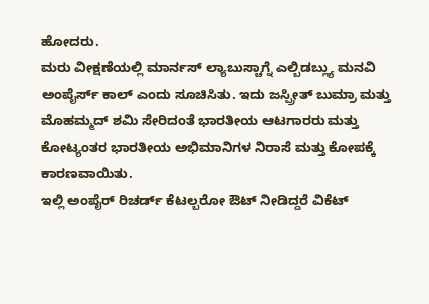ಹೋದರು.
ಮರು ವೀಕ್ಷಣೆಯಲ್ಲಿ ಮಾರ್ನಸ್ ಲ್ಯಾಬುಸ್ಚಾಗ್ನೆ ಎಲ್ಬಿಡಬ್ಲ್ಯು ಮನವಿ ಅಂಪೈರ್ಸ್ ಕಾಲ್ ಎಂದು ಸೂಚಿಸಿತು. ಇದು ಜಸ್ಪ್ರೀತ್ ಬುಮ್ರಾ ಮತ್ತು ಮೊಹಮ್ಮದ್ ಶಮಿ ಸೇರಿದಂತೆ ಭಾರತೀಯ ಆಟಗಾರರು ಮತ್ತು ಕೋಟ್ಯಂತರ ಭಾರತೀಯ ಅಭಿಮಾನಿಗಳ ನಿರಾಸೆ ಮತ್ತು ಕೋಪಕ್ಕೆ ಕಾರಣವಾಯಿತು.
ಇಲ್ಲಿ ಅಂಪೈರ್ ರಿಚರ್ಡ್ ಕೆಟಲ್ಬರೋ ಔಟ್ ನೀಡಿದ್ದರೆ ವಿಕೆಟ್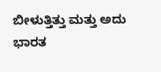ಬೀಳುತ್ತಿತ್ತು ಮತ್ತು ಅದು ಭಾರತ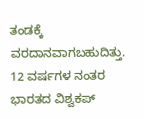ತಂಡಕ್ಕೆ ವರದಾನವಾಗಬಹುದಿತ್ತು. 12 ವರ್ಷಗಳ ನಂತರ ಭಾರತದ ವಿಶ್ವಕಪ್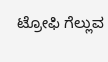ಟ್ರೋಫಿ ಗೆಲ್ಲುವ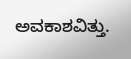ಅವಕಾಶವಿತ್ತು.